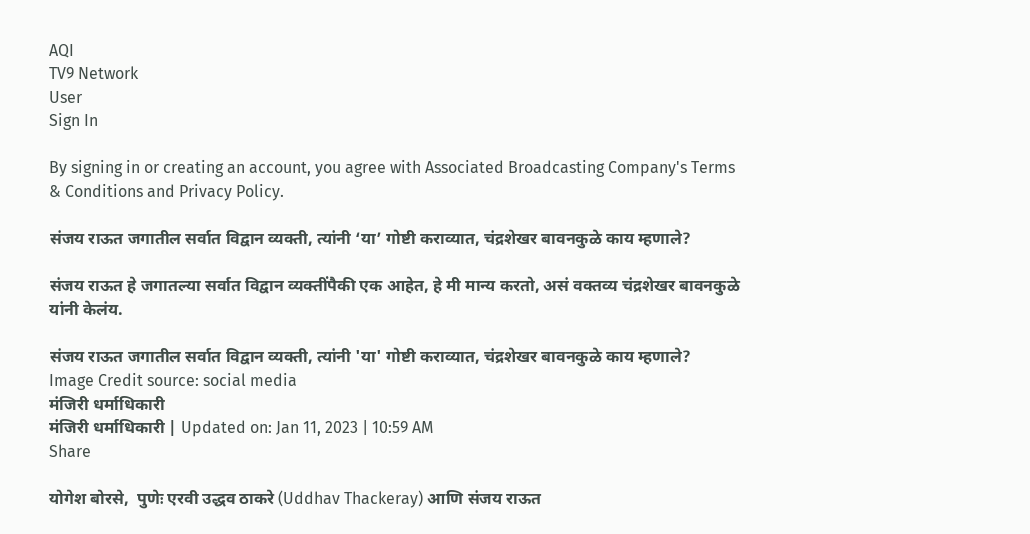AQI
TV9 Network
User
Sign In

By signing in or creating an account, you agree with Associated Broadcasting Company's Terms & Conditions and Privacy Policy.

संजय राऊत जगातील सर्वात विद्वान व्यक्ती, त्यांनी ‘या’ गोष्टी कराव्यात, चंद्रशेखर बावनकुळे काय म्हणाले?

संजय राऊत हे जगातल्या सर्वात विद्वान व्यक्तींपैकी एक आहेत, हे मी मान्य करतो, असं वक्तव्य चंद्रशेखर बावनकुळे यांनी केलंय.

संजय राऊत जगातील सर्वात विद्वान व्यक्ती, त्यांनी 'या' गोष्टी कराव्यात, चंद्रशेखर बावनकुळे काय म्हणाले?
Image Credit source: social media
मंजिरी धर्माधिकारी
मंजिरी धर्माधिकारी | Updated on: Jan 11, 2023 | 10:59 AM
Share

योगेश बोरसे,  पुणेः एरवी उद्धव ठाकरे (Uddhav Thackeray) आणि संजय राऊत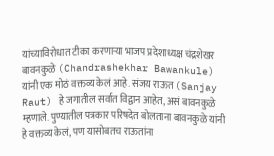यांच्याविरोधात टीका करणाऱ्या भाजप प्रदेशाध्यक्ष चंद्रशेखर बावनकुळे (Chandrashekhar Bawankule) यांनी एक मोठं वक्तव्य केलं आहे. संजय राऊत (Sanjay Raut) हे जगातील सर्वात विद्वान आहेत, असं बावनकुळे म्हणाले. पुण्यातील पत्रकार परिषदेत बोलताना बावनकुळे यांनी हे वक्तव्य केलं, पण यासोबतच राऊतांना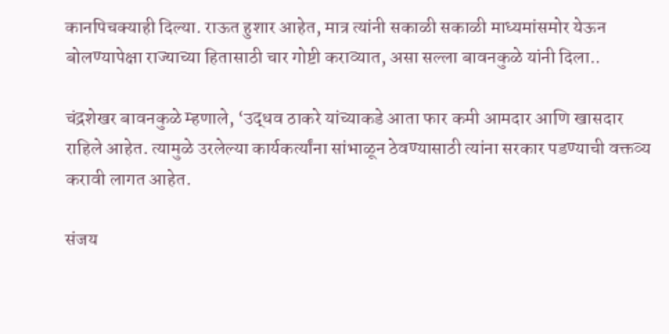कानपिचक्याही दिल्या. राऊत हुशार आहेत, मात्र त्यांनी सकाळी सकाळी माध्यमांसमोर येऊन बोलण्यापेक्षा राज्याच्या हितासाठी चार गोष्टी कराव्यात, असा सल्ला बावनकुळे यांनी दिला..

चंद्रशेखर बावनकुळे म्हणाले, ‘उद्धव ठाकरे यांच्याकडे आता फार कमी आमदार आणि खासदार राहिले आहेत. त्यामुळे उरलेल्या कार्यकर्त्यांना सांभाळून ठेवण्यासाठी त्यांना सरकार पडण्याची वक्तव्य करावी लागत आहेत.

संजय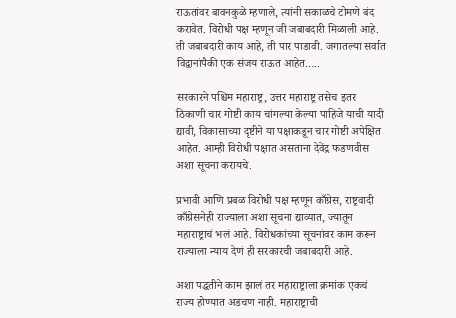राऊतांवर बावनकुळे म्हणाले, त्यांनी सकाळचे टोमणे बंद करावेत. विरोधी पक्ष म्हणून जी जबाबदारी मिळाली आहे. ती जबाबदारी काय आहे, ती पार पाडावी. जगातल्या सर्वात विद्वानांपैकी एक संजय राऊत आहेत…..

सरकारने पश्चिम महाराष्ट्र, उत्तर महाराष्ट्र तसेच इतर ठिकाणी चार गोष्टी काय चांगल्या केल्या पाहिजे याची यादी द्यावी, विकासाच्या दृष्टीने या पक्षाकडून चार गोष्टी अपेक्षित आहेत. आम्ही विरोधी पक्षात असताना देवेंद्र फडणवीस अशा सूचना करायचे.

प्रभावी आणि प्रबळ विरोधी पक्ष म्हणून काँग्रेस, राष्ट्रवादी काँग्रेसनेही राज्याला अशा सूचना द्याव्यात, ज्यातून महाराष्ट्राचं भलं आहे. विरोधकांच्या सूचनांवर काम करून राज्याला न्याय देणं ही सरकारची जबाबदारी आहे.

अशा पद्धतीने काम झालं तर महाराष्ट्राला क्रमांक एकचं राज्य होण्यात अडचण नाही. महाराष्ट्राची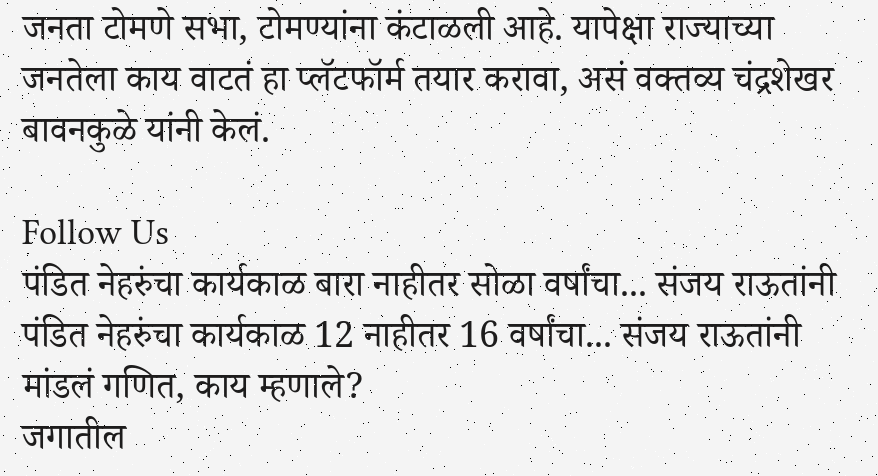जनता टोमणे सभा, टोमण्यांना कंटाळली आहे. यापेक्षा राज्याच्या जनतेला काय वाटतं हा प्लॅटफॉर्म तयार करावा, असं वक्तव्य चंद्रशेखर बावनकुळे यांनी केलं.

Follow Us
पंडित नेहरुंचा कार्यकाळ बारा नाहीतर सोळा वर्षांचा... संजय राऊतांनी
पंडित नेहरुंचा कार्यकाळ 12 नाहीतर 16 वर्षांचा... संजय राऊतांनी मांडलं गणित, काय म्हणाले?
जगातील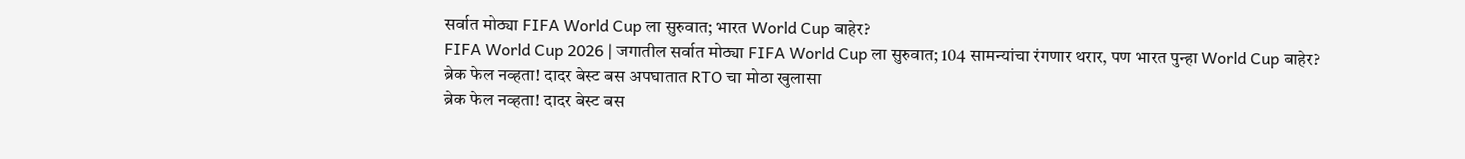सर्वात मोठ्या FIFA World Cup ला सुरुवात; भारत World Cup बाहेर?
FIFA World Cup 2026 | जगातील सर्वात मोठ्या FIFA World Cup ला सुरुवात; 104 सामन्यांचा रंगणार थरार, पण भारत पुन्हा World Cup बाहेर?
ब्रेक फेल नव्हता! दादर बेस्ट बस अपघातात RTO चा मोठा खुलासा
ब्रेक फेल नव्हता! दादर बेस्ट बस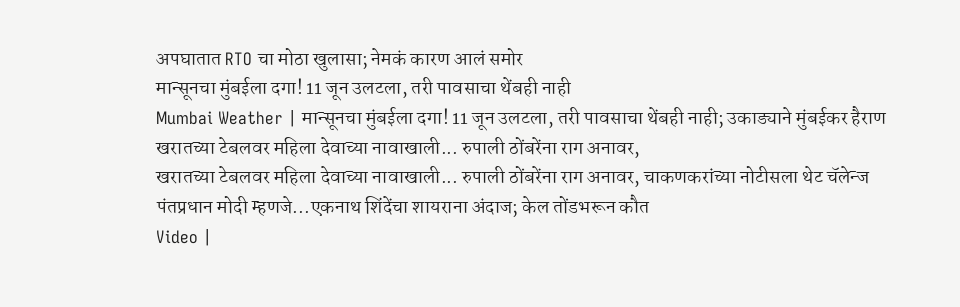अपघातात RTO चा मोठा खुलासा; नेमकं कारण आलं समोर
मान्सूनचा मुंबईला दगा! 11 जून उलटला, तरी पावसाचा थेंबही नाही
Mumbai Weather | मान्सूनचा मुंबईला दगा! 11 जून उलटला, तरी पावसाचा थेंबही नाही; उकाड्याने मुंबईकर हैराण
खरातच्या टेबलवर महिला देवाच्या नावाखाली... रुपाली ठोंबरेंना राग अनावर,
खरातच्या टेबलवर महिला देवाच्या नावाखाली... रुपाली ठोंबरेंना राग अनावर, चाकणकरांच्या नोटीसला थेट चॅलेन्ज
पंतप्रधान मोदी म्हणजे...एकनाथ शिंदेंचा शायराना अंदाज; केल तोंडभरून कौत
Video |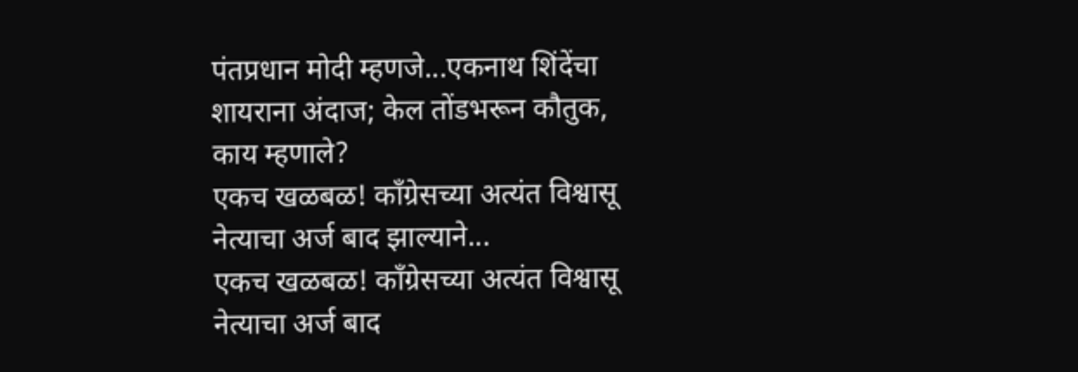पंतप्रधान मोदी म्हणजे...एकनाथ शिंदेंचा शायराना अंदाज; केल तोंडभरून कौतुक, काय म्हणाले?
एकच खळबळ! काँग्रेसच्या अत्यंत विश्वासू नेत्याचा अर्ज बाद झाल्याने...
एकच खळबळ! काँग्रेसच्या अत्यंत विश्वासू नेत्याचा अर्ज बाद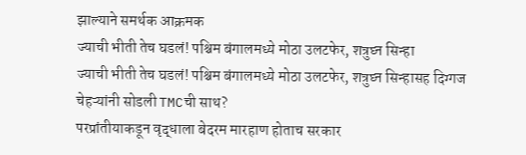झाल्याने समर्थक आक्रमक
ज्याची भीती तेच घडलं! पश्चिम बंगालमध्ये मोठा उलटफेर, शत्रुघ्न सिन्हा
ज्याची भीती तेच घडलं! पश्चिम बंगालमध्ये मोठा उलटफेर, शत्रुघ्न सिन्हासह दिग्गज चेहऱ्यांनी सोडली TMCची साथ?
परप्रांतीयाकडून वृद्धाला बेदरम मारहाण होताच सरकार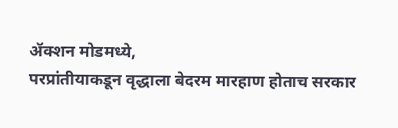ॲक्शन मोडमध्ये,
परप्रांतीयाकडून वृद्धाला बेदरम मारहाण होताच सरकार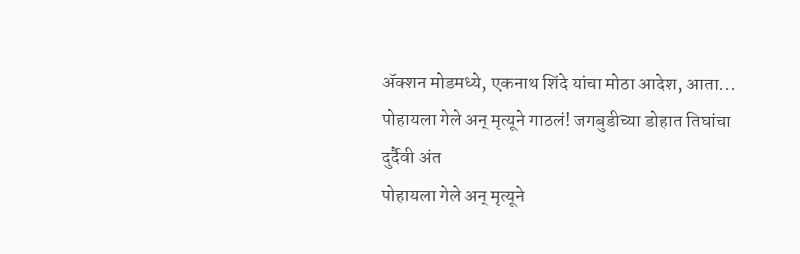ॲक्शन मोडमध्ये, एकनाथ शिंदे यांचा मोठा आदेश, आता...
पोहायला गेले अन् मृत्यूने गाठलं! जगबुडीच्या डोहात तिघांचा दुर्दैवी अंत
पोहायला गेले अन् मृत्यूने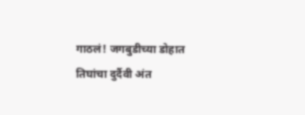गाठलं! जगबुडीच्या डोहात तिघांचा दुर्दैवी अंत